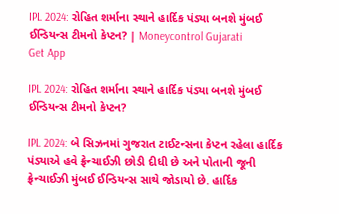IPL 2024: રોહિત શર્માના સ્થાને હાર્દિક પંડ્યા બનશે મુંબઈ ઈન્ડિયન્સ ટીમનો કેપ્ટન? | Moneycontrol Gujarati
Get App

IPL 2024: રોહિત શર્માના સ્થાને હાર્દિક પંડ્યા બનશે મુંબઈ ઈન્ડિયન્સ ટીમનો કેપ્ટન?

IPL 2024: બે સિઝનમાં ગુજરાત ટાઈટન્સના કેપ્ટન રહેલા હાર્દિક પંડ્યાએ હવે ફ્રેન્ચાઈઝી છોડી દીધી છે અને પોતાની જૂની ફ્રેન્ચાઈઝી મુંબઈ ઈન્ડિયન્સ સાથે જોડાયો છે. હાર્દિક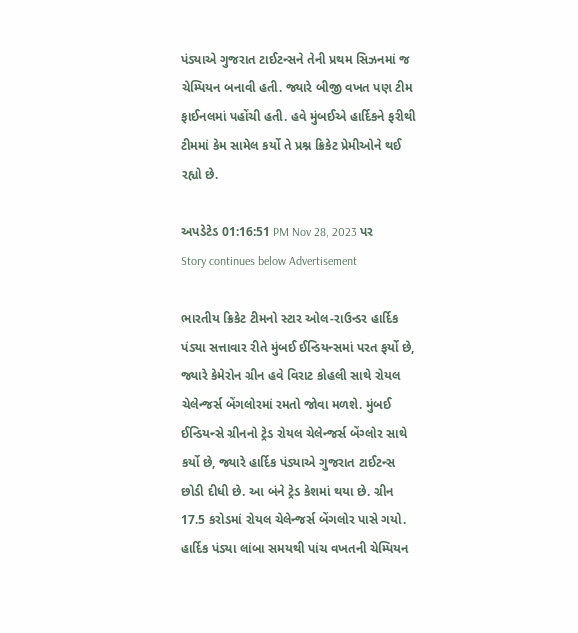પંડ્યાએ ગુજરાત ટાઈટન્સને તેની પ્રથમ સિઝનમાં જ ચેમ્પિયન બનાવી હતી. જ્યારે બીજી વખત પણ ટીમ ફાઈનલમાં પહોંચી હતી. હવે મુંબઈએ હાર્દિકને ફરીથી ટીમમાં કેમ સામેલ કર્યો તે પ્રશ્ન ક્રિકેટ પ્રેમીઓને થઈ રહ્યો છે.

અપડેટેડ 01:16:51 PM Nov 28, 2023 પર
Story continues below Advertisement

ભારતીય ક્રિકેટ ટીમનો સ્ટાર ઓલ-રાઉન્ડર હાર્દિક પંડ્યા સત્તાવાર રીતે મુંબઈ ઈન્ડિયન્સમાં પરત ફર્યો છે, જ્યારે કેમેરોન ગ્રીન હવે વિરાટ કોહલી સાથે રોયલ ચેલેન્જર્સ બેંગલોરમાં રમતો જોવા મળશે. મુંબઈ ઈન્ડિયન્સે ગ્રીનનો ટ્રેડ રોયલ ચેલેન્જર્સ બેંગ્લોર સાથે કર્યો છે, જ્યારે હાર્દિક પંડ્યાએ ગુજરાત ટાઈટન્સ છોડી દીધી છે. આ બંને ટ્રેડ કેશમાં થયા છે. ગ્રીન 17.5 કરોડમાં રોયલ ચેલેન્જર્સ બેંગલોર પાસે ગયો. હાર્દિક પંડ્યા લાંબા સમયથી પાંચ વખતની ચેમ્પિયન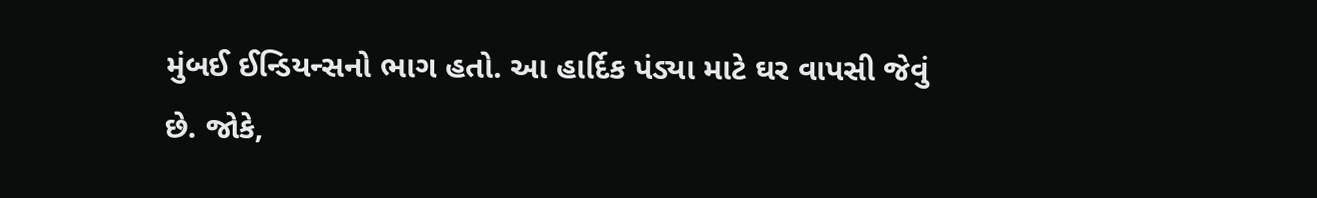મુંબઈ ઈન્ડિયન્સનો ભાગ હતો. આ હાર્દિક પંડ્યા માટે ઘર વાપસી જેવું છે. જોકે,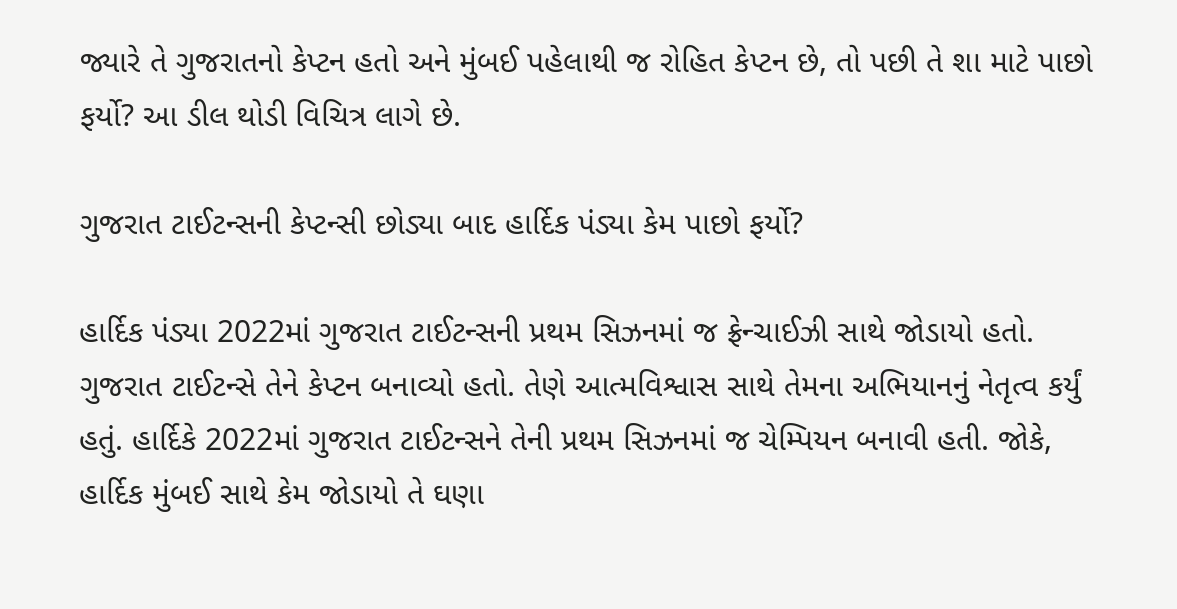જ્યારે તે ગુજરાતનો કેપ્ટન હતો અને મુંબઈ પહેલાથી જ રોહિત કેપ્ટન છે, તો પછી તે શા માટે પાછો ફર્યો? આ ડીલ થોડી વિચિત્ર લાગે છે.

ગુજરાત ટાઈટન્સની કેપ્ટન્સી છોડ્યા બાદ હાર્દિક પંડ્યા કેમ પાછો ફર્યો?

હાર્દિક પંડ્યા 2022માં ગુજરાત ટાઈટન્સની પ્રથમ સિઝનમાં જ ફ્રેન્ચાઈઝી સાથે જોડાયો હતો. ગુજરાત ટાઈટન્સે તેને કેપ્ટન બનાવ્યો હતો. તેણે આત્મવિશ્વાસ સાથે તેમના અભિયાનનું નેતૃત્વ કર્યું હતું. હાર્દિકે 2022માં ગુજરાત ટાઈટન્સને તેની પ્રથમ સિઝનમાં જ ચેમ્પિયન બનાવી હતી. જોકે, હાર્દિક મુંબઈ સાથે કેમ જોડાયો તે ઘણા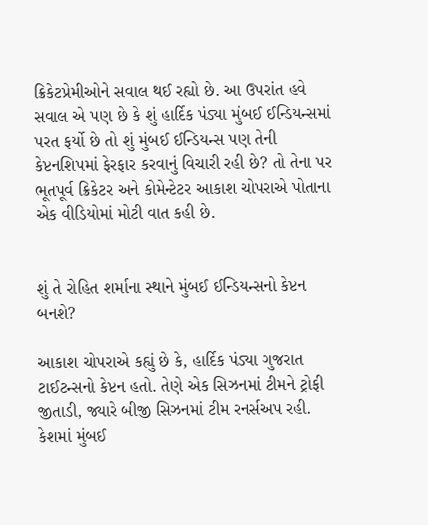ક્રિકેટપ્રેમીઓને સવાલ થઈ રહ્યો છે. આ ઉપરાંત હવે સવાલ એ પણ છે કે શું હાર્દિક પંડ્યા મુંબઈ ઈન્ડિયન્સમાં પરત ફર્યો છે તો શું મુંબઈ ઈન્ડિયન્સ પણ તેની કેપ્ટનશિપમાં ફેરફાર કરવાનું વિચારી રહી છે? તો તેના પર ભૂતપૂર્વ ક્રિકેટર અને કોમેન્ટેટર આકાશ ચોપરાએ પોતાના એક વીડિયોમાં મોટી વાત કહી છે.


શું તે રોહિત શર્માના સ્થાને મુંબઈ ઈન્ડિયન્સનો કેપ્ટન બનશે?

આકાશ ચોપરાએ કહ્યું છે કે, હાર્દિક પંડ્યા ગુજરાત ટાઈટન્સનો કેપ્ટન હતો. તેણે એક સિઝનમાં ટીમને ટ્રોફી જીતાડી, જ્યારે બીજી સિઝનમાં ટીમ રનર્સઅપ રહી. કેશમાં મુંબઈ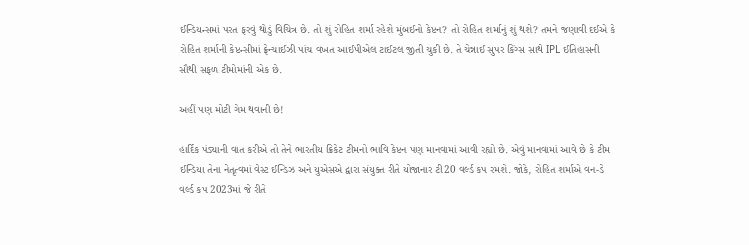ઈન્ડિયન્સમાં પરત ફરવું થોડું વિચિત્ર છે. તો શું રોહિત શર્મા રહેશે મુંબઈનો કેપ્ટન? તો રોહિત શર્માનું શું થશે? તમને જણાવી દઈએ કે રોહિત શર્માની કેપ્ટન્સીમાં ફ્રેન્ચાઈઝી પાંચ વખત આઈપીએલ ટાઈટલ જીતી ચુકી છે. તે ચેન્નાઈ સુપર કિંગ્સ સાથે IPL ઈતિહાસની સૌથી સફળ ટીમોમાંની એક છે.

અહીં પણ મોટી ગેમ થવાની છે!

હાર્દિક પંડ્યાની વાત કરીએ તો તેને ભારતીય ક્રિકેટ ટીમનો ભાવિ કેપ્ટન પણ માનવામાં આવી રહ્યો છે. એવું માનવામાં આવે છે કે ટીમ ઈન્ડિયા તેના નેતૃત્વમાં વેસ્ટ ઈન્ડિઝ અને યુએસએ દ્વારા સંયુક્ત રીતે યોજાનાર ટી20 વર્લ્ડ કપ રમશે. જોકે, રોહિત શર્માએ વન-ડે વર્લ્ડ કપ 2023માં જે રીતે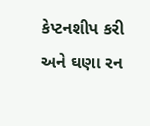કેપ્ટનશીપ કરી અને ઘણા રન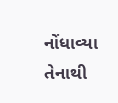નોંધાવ્યા તેનાથી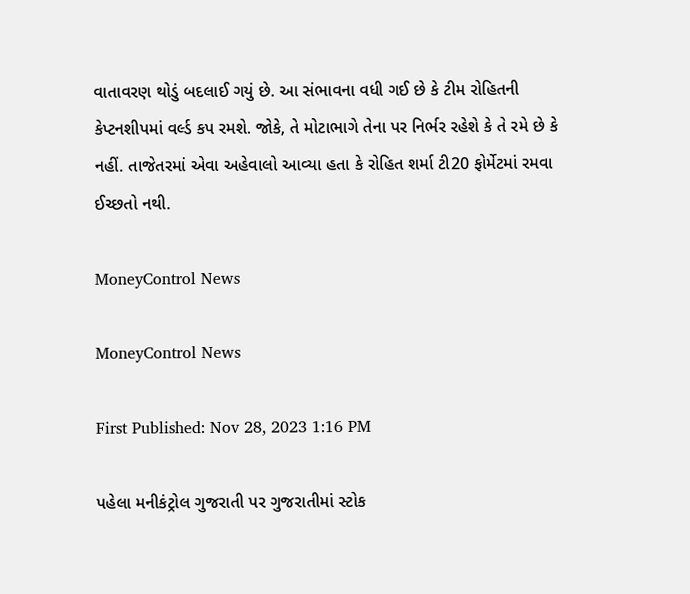વાતાવરણ થોડું બદલાઈ ગયું છે. આ સંભાવના વધી ગઈ છે કે ટીમ રોહિતની કેપ્ટનશીપમાં વર્લ્ડ કપ રમશે. જોકે, તે મોટાભાગે તેના પર નિર્ભર રહેશે કે તે રમે છે કે નહીં. તાજેતરમાં એવા અહેવાલો આવ્યા હતા કે રોહિત શર્મા ટી20 ફોર્મેટમાં રમવા ઈચ્છતો નથી.

MoneyControl News

MoneyControl News

First Published: Nov 28, 2023 1:16 PM

પહેલા મનીકંટ્રોલ ગુજરાતી પર ગુજરાતીમાં સ્ટોક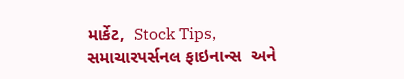માર્કેટ,  Stock Tips,  સમાચારપર્સનલ ફાઇનાન્સ  અને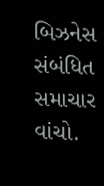બિઝનેસ  સંબંધિત સમાચાર વાંચો.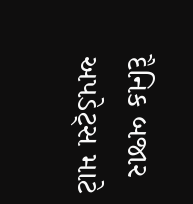દૈનિક બજાર અપડેટ્સ માટે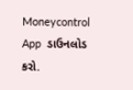Moneycontrol App  ડાઉનલોડ કરો.